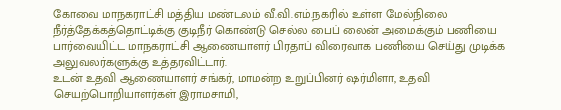கோவை மாநகராட்சி மத்திய மண்டலம் வீ.வி.எம்.நகரில் உள்ள மேல்நிலை நீர்த்தேக்கத்தொட்டிக்கு குடிநீர் கொண்டு செல்ல பைப் லைன் அமைக்கும் பணியை பார்வையிட்ட மாநகராட்சி ஆணையாளர் பிரதாப் விரைவாக பணியை செய்து முடிக்க அலுவலர்களுக்கு உத்தரவிட்டார்.
உடன் உதவி ஆணையாளர் சங்கர், மாமன்ற உறுப்பினர் ஷர்மிளா, உதவி செயற்பொறியாளர்கள் இராமசாமி,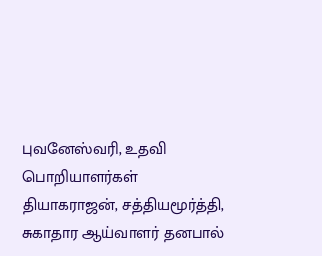புவனேஸ்வரி, உதவி பொறியாளர்கள் தியாகராஜன், சத்தியமூர்த்தி, சுகாதார ஆய்வாளர் தனபால்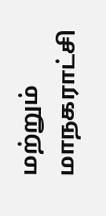மற்றும் மாநகராட்சி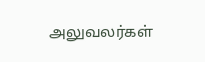அலுவலர்கள்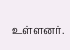உள்ளனர்.